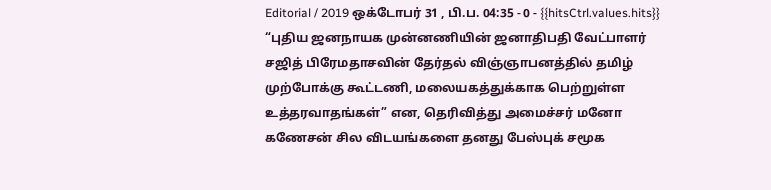Editorial / 2019 ஒக்டோபர் 31 , பி.ப. 04:35 - 0 - {{hitsCtrl.values.hits}}
“புதிய ஜனநாயக முன்னணியின் ஜனாதிபதி வேட்பாளர் சஜித் பிரேமதாசவின் தேர்தல் விஞ்ஞாபனத்தில் தமிழ் முற்போக்கு கூட்டணி, மலையகத்துக்காக பெற்றுள்ள உத்தரவாதங்கள்” என, தெரிவித்து அமைச்சர் மனோ கணேசன் சில விடயங்களை தனது பேஸ்புக் சமூக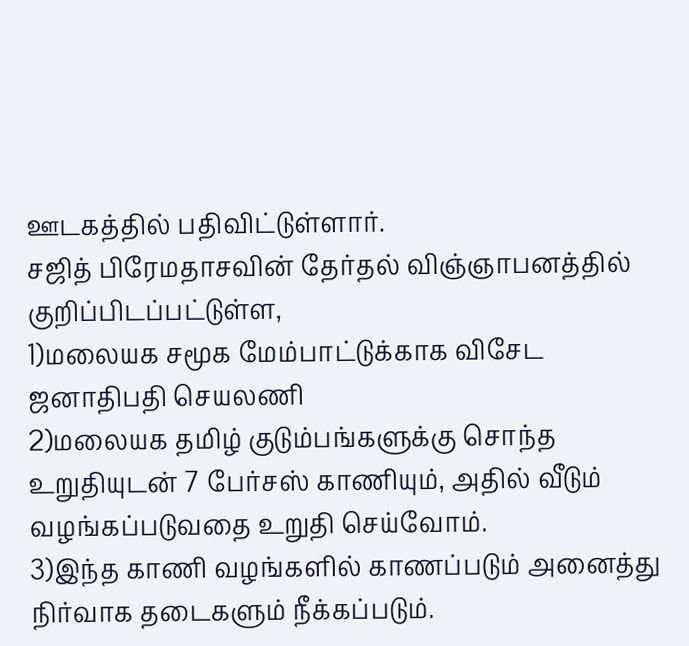ஊடகத்தில் பதிவிட்டுள்ளார்.
சஜித் பிரேமதாசவின் தேர்தல் விஞ்ஞாபனத்தில் குறிப்பிடப்பட்டுள்ள,
1)மலையக சமூக மேம்பாட்டுக்காக விசேட ஜனாதிபதி செயலணி
2)மலையக தமிழ் குடும்பங்களுக்கு சொந்த உறுதியுடன் 7 பேர்சஸ் காணியும், அதில் வீடும் வழங்கப்படுவதை உறுதி செய்வோம்.
3)இந்த காணி வழங்களில் காணப்படும் அனைத்து நிர்வாக தடைகளும் நீக்கப்படும்.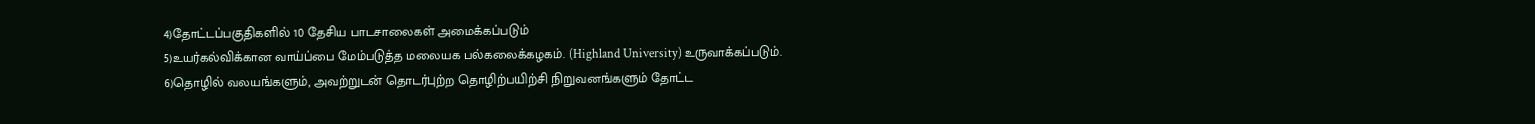4)தோட்டப்பகுதிகளில் 10 தேசிய பாடசாலைகள் அமைக்கப்படும்
5)உயர்கல்விக்கான வாய்ப்பை மேம்படுத்த மலையக பல்கலைக்கழகம். (Highland University) உருவாக்கப்படும்.
6)தொழில் வலயங்களும், அவற்றுடன் தொடர்புற்ற தொழிற்பயிற்சி நிறுவனங்களும் தோட்ட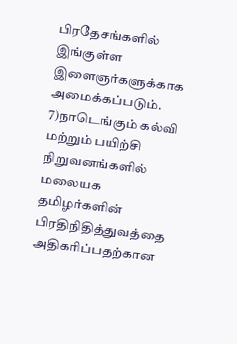பிரதேசங்களில் இங்குள்ள இளைஞர்களுக்காக அமைக்கப்படும்.
7)நாடெங்கும் கல்வி மற்றும் பயிற்சி நிறுவனங்களில் மலையக தமிழர்களின் பிரதிநிதித்துவத்தை அதிகரிப்பதற்கான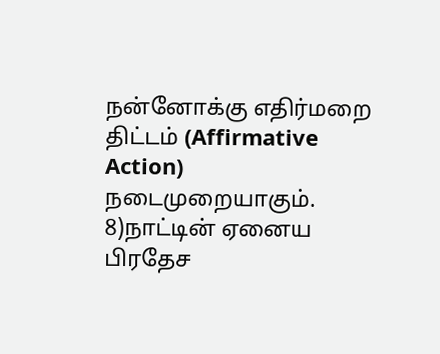நன்னோக்கு எதிர்மறை திட்டம் (Affirmative Action) நடைமுறையாகும்.
8)நாட்டின் ஏனைய பிரதேச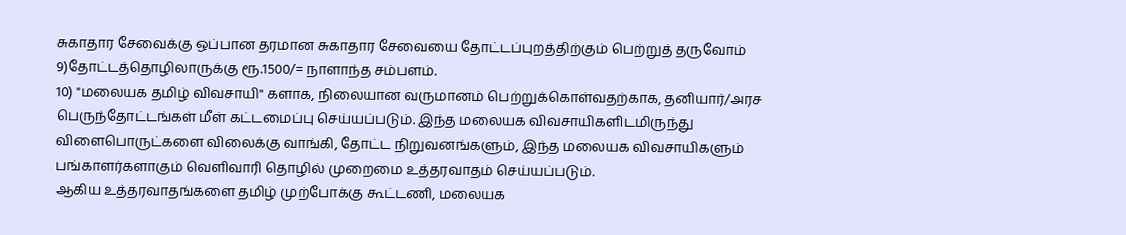சுகாதார சேவைக்கு ஒப்பான தரமான சுகாதார சேவையை தோட்டப்புறத்திற்கும் பெற்றுத் தருவோம்
9)தோட்டத்தொழிலாருக்கு ரூ.1500/= நாளாந்த சம்பளம்.
10) "மலையக தமிழ் விவசாயி" களாக, நிலையான வருமானம் பெற்றுக்கொள்வதற்காக, தனியார்/அரச பெருந்தோட்டங்கள் மீள் கட்டமைப்பு செய்யப்படும். இந்த மலையக விவசாயிகளிடமிருந்து விளைபொருட்களை விலைக்கு வாங்கி, தோட்ட நிறுவனங்களும், இந்த மலையக விவசாயிகளும் பங்காளர்களாகும் வெளிவாரி தொழில் முறைமை உத்தரவாதம் செய்யப்படும்.
ஆகிய உத்தரவாதங்களை தமிழ் முற்போக்கு கூட்டணி, மலையக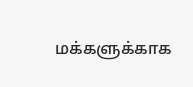மக்களுக்காக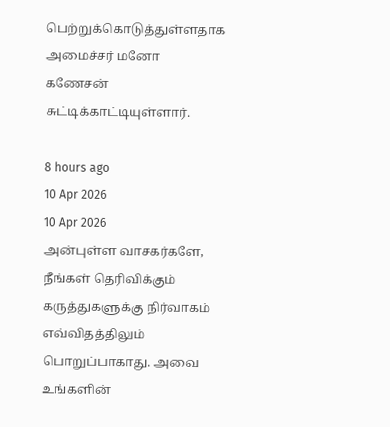பெற்றுக்கொடுத்துள்ளதாக அமைச்சர் மனோ கணேசன் சுட்டிக்காட்டியுள்ளார்.

8 hours ago
10 Apr 2026
10 Apr 2026
அன்புள்ள வாசகர்களே,
நீங்கள் தெரிவிக்கும் கருத்துகளுக்கு நிர்வாகம் எவ்விதத்திலும் பொறுப்பாகாது. அவை உங்களின்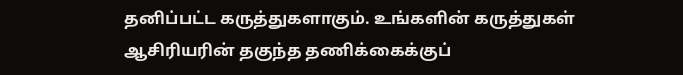தனிப்பட்ட கருத்துகளாகும். உங்களின் கருத்துகள் ஆசிரியரின் தகுந்த தணிக்கைக்குப்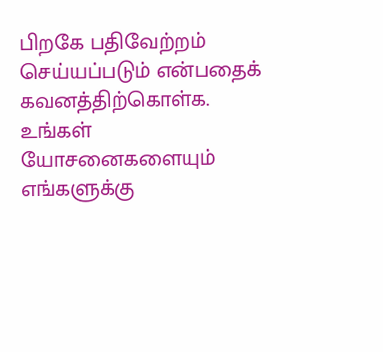பிறகே பதிவேற்றம் செய்யப்படும் என்பதைக் கவனத்திற்கொள்க. உங்கள் யோசனைகளையும் எங்களுக்கு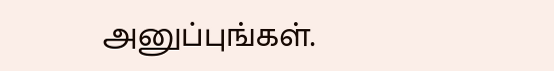அனுப்புங்கள்.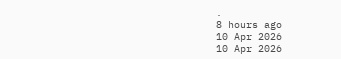.
8 hours ago
10 Apr 2026
10 Apr 2026